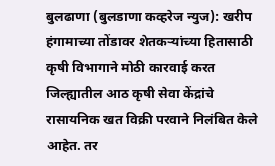बुलढाणा (बुलडाणा कव्हरेज न्युज): खरीप हंगामाच्या तोंडावर शेतकऱ्यांच्या हितासाठी कृषी विभागाने मोठी कारवाई करत जिल्ह्यातील आठ कृषी सेवा केंद्रांचे रासायनिक खत विक्री परवाने निलंबित केले आहेत. तर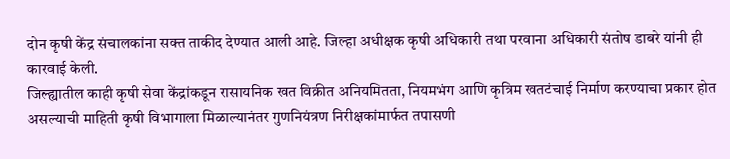दोन कृषी केंद्र संचालकांना सक्त ताकीद देण्यात आली आहे. जिल्हा अधीक्षक कृषी अधिकारी तथा परवाना अधिकारी संतोष डाबरे यांनी ही कारवाई केली.
जिल्ह्यातील काही कृषी सेवा केंद्रांकडून रासायनिक खत विक्रीत अनियमितता, नियमभंग आणि कृत्रिम खतटंचाई निर्माण करण्याचा प्रकार होत असल्याची माहिती कृषी विभागाला मिळाल्यानंतर गुणनियंत्रण निरीक्षकांमार्फत तपासणी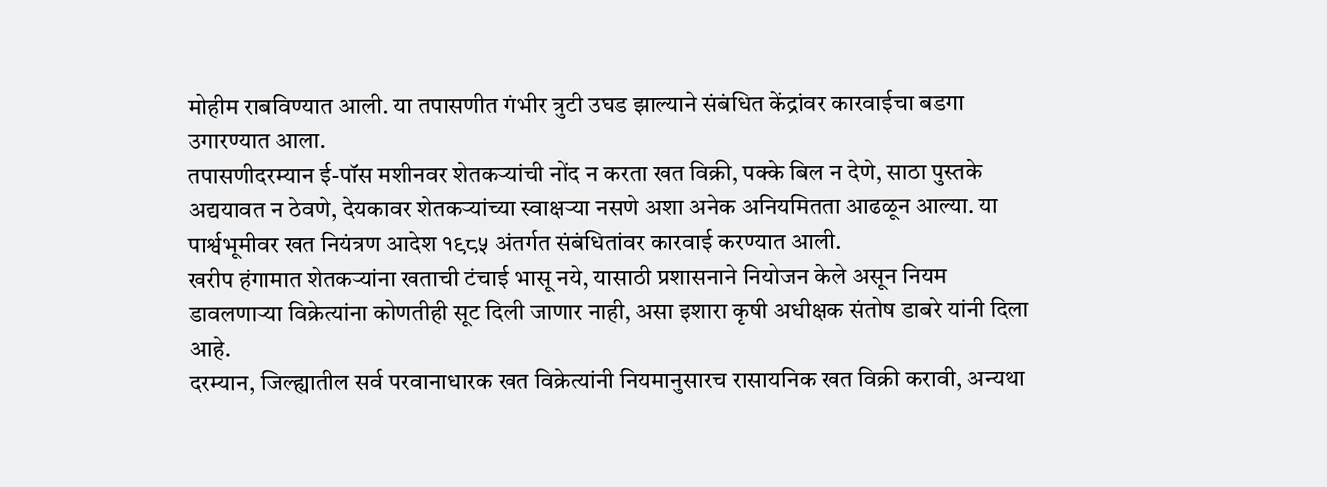मोहीम राबविण्यात आली. या तपासणीत गंभीर त्रुटी उघड झाल्याने संबंधित केंद्रांवर कारवाईचा बडगा उगारण्यात आला.
तपासणीदरम्यान ई-पॉस मशीनवर शेतकऱ्यांची नोंद न करता खत विक्री, पक्के बिल न देणे, साठा पुस्तके अद्ययावत न ठेवणे, देयकावर शेतकऱ्यांच्या स्वाक्षऱ्या नसणे अशा अनेक अनियमितता आढळून आल्या. या पार्श्वभूमीवर खत नियंत्रण आदेश १९८५ अंतर्गत संबंधितांवर कारवाई करण्यात आली.
खरीप हंगामात शेतकऱ्यांना खताची टंचाई भासू नये, यासाठी प्रशासनाने नियोजन केले असून नियम डावलणाऱ्या विक्रेत्यांना कोणतीही सूट दिली जाणार नाही, असा इशारा कृषी अधीक्षक संतोष डाबरे यांनी दिला आहे.
दरम्यान, जिल्ह्यातील सर्व परवानाधारक खत विक्रेत्यांनी नियमानुसारच रासायनिक खत विक्री करावी, अन्यथा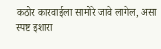कठोर कारवाईला सामोरे जावे लागेल, असा स्पष्ट इशारा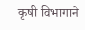कृषी विभागाने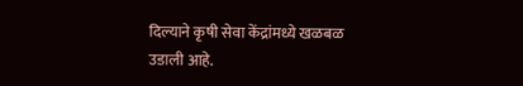दिल्याने कृषी सेवा केंद्रांमध्ये खळबळ उडाली आहे.